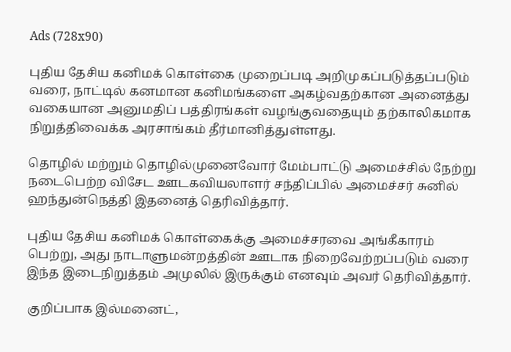Ads (728x90)

புதிய தேசிய கனிமக் கொள்கை முறைப்படி அறிமுகப்படுத்தப்படும் வரை, நாட்டில் கனமான கனிமங்களை அகழ்வதற்கான அனைத்து வகையான அனுமதிப் பத்திரங்கள் வழங்குவதையும் தற்காலிகமாக நிறுத்திவைக்க அரசாங்கம் தீர்மானித்துள்ளது.

தொழில் மற்றும் தொழில்முனைவோர் மேம்பாட்டு அமைச்சில் நேற்று நடைபெற்ற விசேட ஊடகவியலாளர் சந்திப்பில் அமைச்சர் சுனில் ஹந்துன்நெத்தி இதனைத் தெரிவித்தார்.

புதிய தேசிய கனிமக் கொள்கைக்கு அமைச்சரவை அங்கீகாரம் பெற்று, அது நாடாளுமன்றத்தின் ஊடாக நிறைவேற்றப்படும் வரை இந்த இடைநிறுத்தம் அமுலில் இருக்கும் எனவும் அவர் தெரிவித்தார்.

குறிப்பாக இல்மனைட்,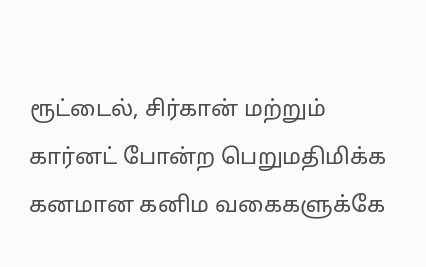ரூட்டைல், சிர்கான் மற்றும் கார்னட் போன்ற பெறுமதிமிக்க கனமான கனிம வகைகளுக்கே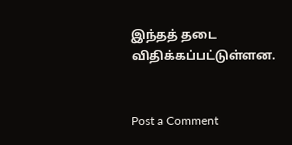இந்தத் தடை விதிக்கப்பட்டுள்ளன.


Post a Comment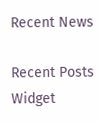Recent News

Recent Posts Widget